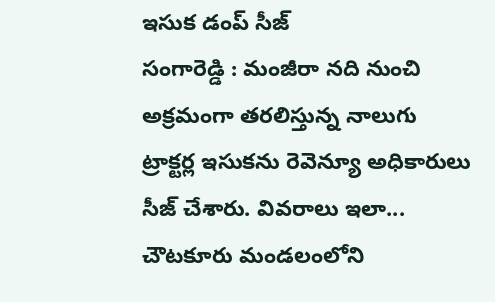ఇసుక డంప్ సీజ్
సంగారెడ్డి : మంజీరా నది నుంచి అక్రమంగా తరలిస్తున్న నాలుగు ట్రాక్టర్ల ఇసుకను రెవెన్యూ అధికారులు సీజ్ చేశారు. వివరాలు ఇలా... చౌటకూరు మండలంలోని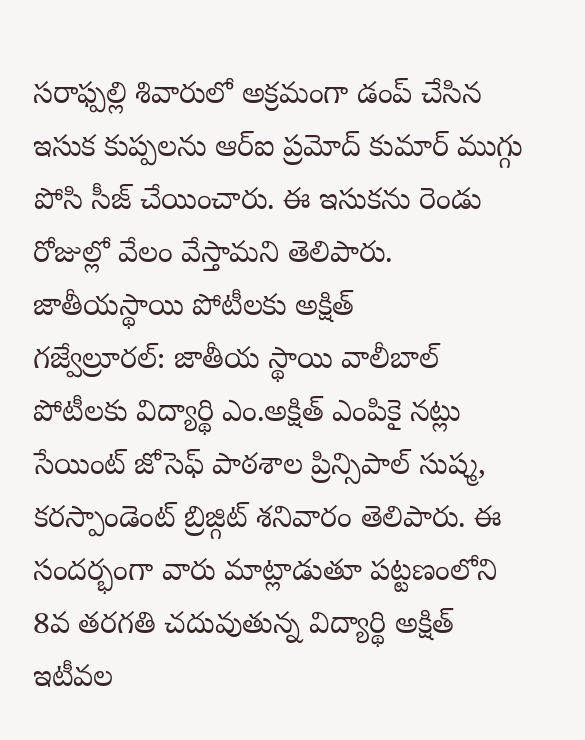సరాఫ్పల్లి శివారులో అక్రమంగా డంప్ చేసిన ఇసుక కుప్పలను ఆర్ఐ ప్రమోద్ కుమార్ ముగ్గు పోసి సీజ్ చేయించారు. ఈ ఇసుకను రెండు రోజుల్లో వేలం వేస్తామని తెలిపారు.
జాతీయస్థాయి పోటీలకు అక్షిత్
గజ్వేల్రూరల్: జాతీయ స్థాయి వాలీబాల్ పోటీలకు విద్యార్థి ఎం.అక్షిత్ ఎంపికై నట్లు సేయింట్ జోసెఫ్ పాఠశాల ప్రిన్సిపాల్ సుష్మ, కరస్పాండెంట్ బ్రిజ్గిట్ శనివారం తెలిపారు. ఈ సందర్భంగా వారు మాట్లాడుతూ పట్టణంలోని 8వ తరగతి చదువుతున్న విద్యార్థి అక్షిత్ ఇటీవల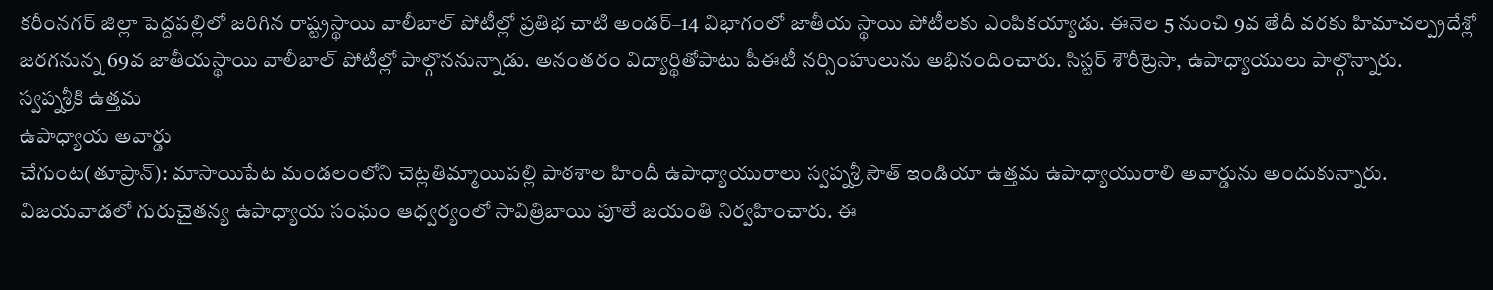కరీంనగర్ జిల్లా పెద్దపల్లిలో జరిగిన రాష్ట్రస్థాయి వాలీబాల్ పోటీల్లో ప్రతిభ చాటి అండర్–14 విభాగంలో జాతీయ స్థాయి పోటీలకు ఎంపికయ్యాడు. ఈనెల 5 నుంచి 9వ తేదీ వరకు హిమాచల్ప్రదేశ్లో జరగనున్న 69వ జాతీయస్థాయి వాలీబాల్ పోటీల్లో పాల్గొననున్నాడు. అనంతరం విద్యార్థితోపాటు పీఈటీ నర్సింహులును అభినందించారు. సిస్టర్ శౌరీట్రెసా, ఉపాధ్యాయులు పాల్గొన్నారు.
స్వప్నశ్రీకి ఉత్తమ
ఉపాధ్యాయ అవార్డు
చేగుంట(తూప్రాన్): మాసాయిపేట మండలంలోని చెట్లతిమ్మాయిపల్లి పాఠశాల హిందీ ఉపాధ్యాయురాలు స్వప్నశ్రీ సౌత్ ఇండియా ఉత్తమ ఉపాధ్యాయురాలి అవార్డును అందుకున్నారు. విజయవాడలో గురుచైతన్య ఉపాధ్యాయ సంఘం ఆధ్వర్యంలో సావిత్రిబాయి పూలే జయంతి నిర్వహించారు. ఈ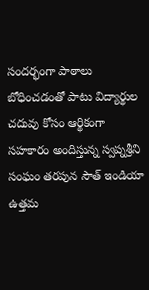సందర్భంగా పాఠాలు బోధించడంతో పాటు విద్యార్థుల చదువు కోసం ఆర్థికంగా సహకారం అందిస్తున్న స్వప్నశ్రీని సంఘం తరపున సౌత్ ఇండియా ఉత్తమ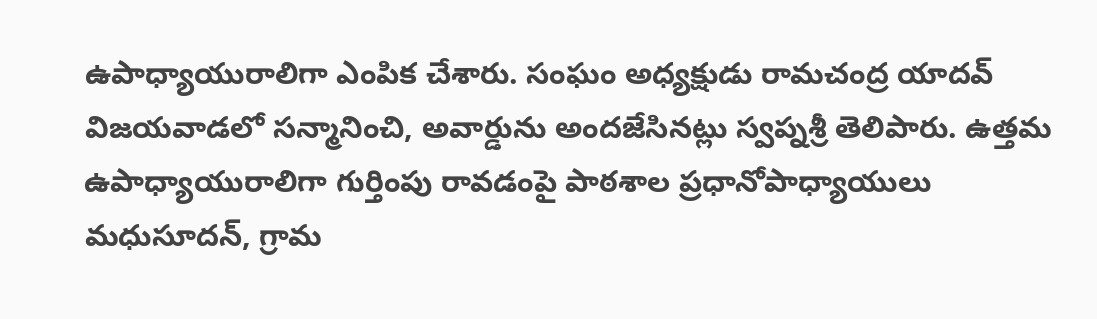ఉపాధ్యాయురాలిగా ఎంపిక చేశారు. సంఘం అధ్యక్షుడు రామచంద్ర యాదవ్ విజయవాడలో సన్మానించి, అవార్డును అందజేసినట్లు స్వప్నశ్రీ తెలిపారు. ఉత్తమ ఉపాధ్యాయురాలిగా గుర్తింపు రావడంపై పాఠశాల ప్రధానోపాధ్యాయులు మధుసూదన్, గ్రామ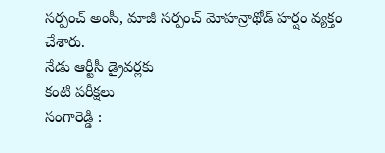సర్పంచ్ అంసీ, మాజీ సర్పంచ్ మోహన్రాథోడ్ హర్షం వ్యక్తం చేశారు.
నేడు ఆర్టీసీ డ్రైవర్లకు
కంటి పరీక్షలు
సంగారెడ్డి :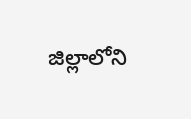జిల్లాలోని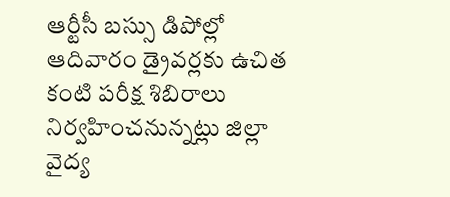ఆర్టీసీ బస్సు డిపోల్లో ఆదివారం డ్రైవర్లకు ఉచిత కంటి పరీక్ష శిబిరాలు నిర్వహించనున్నట్లు జిల్లా వైద్య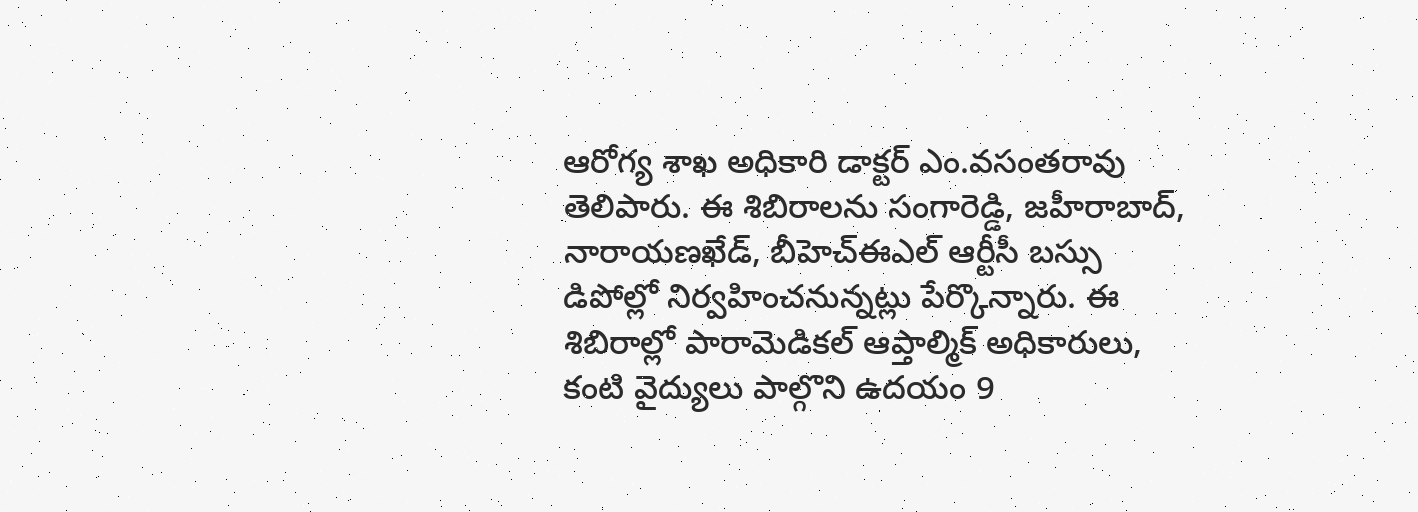ఆరోగ్య శాఖ అధికారి డాక్టర్ ఎం.వసంతరావు తెలిపారు. ఈ శిబిరాలను సంగారెడ్డి, జహీరాబాద్, నారాయణఖేడ్, బీహెచ్ఈఎల్ ఆర్టీసీ బస్సు డిపోల్లో నిర్వహించనున్నట్లు పేర్కొన్నారు. ఈ శిబిరాల్లో పారామెడికల్ ఆప్తాల్మిక్ అధికారులు, కంటి వైద్యులు పాల్గొని ఉదయం 9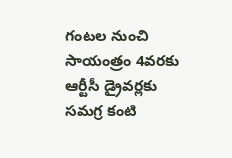గంటల నుంచి సాయంత్రం 4వరకు ఆర్టీసీ డ్రైవర్లకు సమగ్ర కంటి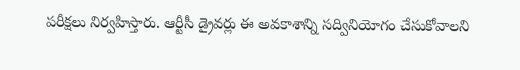పరీక్షలు నిర్వహిస్తారు. ఆర్టీసీ డ్రైవర్లు ఈ అవకాశాన్ని సద్వినియోగం చేసుకోవాలని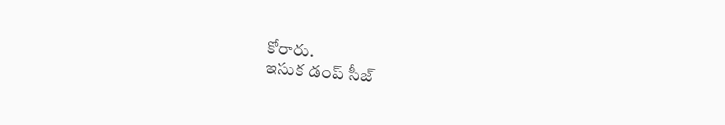కోరారు.
ఇసుక డంప్ సీజ్